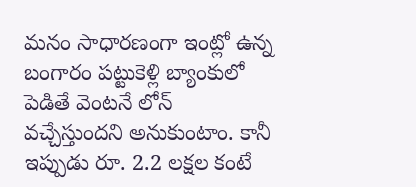మనం సాధారణంగా ఇంట్లో ఉన్న బంగారం పట్టుకెళ్లి బ్యాంకులో పెడితే వెంటనే లోన్ వచ్చేస్తుందని అనుకుంటాం. కానీ ఇప్పుడు రూ. 2.2 లక్షల కంటే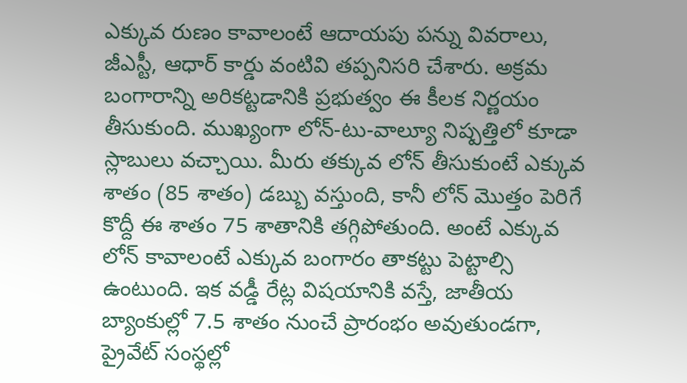ఎక్కువ రుణం కావాలంటే ఆదాయపు పన్ను వివరాలు, జీఎస్టీ, ఆధార్ కార్డు వంటివి తప్పనిసరి చేశారు. అక్రమ బంగారాన్ని అరికట్టడానికి ప్రభుత్వం ఈ కీలక నిర్ణయం తీసుకుంది. ముఖ్యంగా లోన్-టు-వాల్యూ నిష్పత్తిలో కూడా స్లాబులు వచ్చాయి. మీరు తక్కువ లోన్ తీసుకుంటే ఎక్కువ శాతం (85 శాతం) డబ్బు వస్తుంది, కానీ లోన్ మొత్తం పెరిగే కొద్దీ ఈ శాతం 75 శాతానికి తగ్గిపోతుంది. అంటే ఎక్కువ లోన్ కావాలంటే ఎక్కువ బంగారం తాకట్టు పెట్టాల్సి ఉంటుంది. ఇక వడ్డీ రేట్ల విషయానికి వస్తే, జాతీయ బ్యాంకుల్లో 7.5 శాతం నుంచే ప్రారంభం అవుతుండగా, ప్రైవేట్ సంస్థల్లో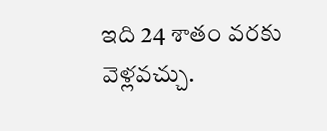ఇది 24 శాతం వరకు వెళ్లవచ్చు.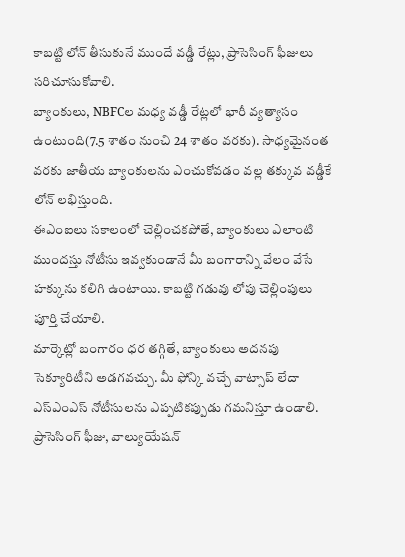కాబట్టి లోన్ తీసుకునే ముందే వడ్డీ రేట్లు, ప్రాసెసింగ్ ఫీజులు సరిచూసుకోవాలి.
బ్యాంకులు, NBFCల మధ్య వడ్డీ రేట్లలో భారీ వ్యత్యాసం ఉంటుంది(7.5 శాతం నుంచి 24 శాతం వరకు). సాధ్యమైనంత వరకు జాతీయ బ్యాంకులను ఎంచుకోవడం వల్ల తక్కువ వడ్డీకే లోన్ లభిస్తుంది.
ఈఎంఐలు సకాలంలో చెల్లించకపోతే, బ్యాంకులు ఎలాంటి ముందస్తు నోటీసు ఇవ్వకుండానే మీ బంగారాన్ని వేలం వేసే హక్కును కలిగి ఉంటాయి. కాబట్టి గడువు లోపు చెల్లింపులు పూర్తి చేయాలి.
మార్కెట్లో బంగారం ధర తగ్గితే, బ్యాంకులు అదనపు సెక్యూరిటీని అడగవచ్చు. మీ ఫోన్కి వచ్చే వాట్సాప్ లేదా ఎస్ఎంఎస్ నోటీసులను ఎప్పటికప్పుడు గమనిస్తూ ఉండాలి.
ప్రాసెసింగ్ ఫీజు, వాల్యుయేషన్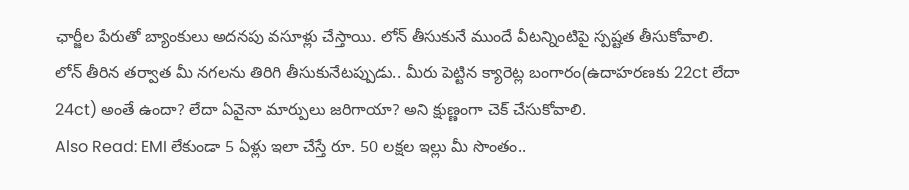ఛార్జీల పేరుతో బ్యాంకులు అదనపు వసూళ్లు చేస్తాయి. లోన్ తీసుకునే ముందే వీటన్నింటిపై స్పష్టత తీసుకోవాలి.
లోన్ తీరిన తర్వాత మీ నగలను తిరిగి తీసుకునేటప్పుడు.. మీరు పెట్టిన క్యారెట్ల బంగారం(ఉదాహరణకు 22ct లేదా 24ct) అంతే ఉందా? లేదా ఏవైనా మార్పులు జరిగాయా? అని క్షుణ్ణంగా చెక్ చేసుకోవాలి.
Also Read: EMI లేకుండా 5 ఏళ్లు ఇలా చేస్తే రూ. 50 లక్షల ఇల్లు మీ సొంతం..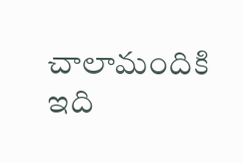చాలామందికి ఇది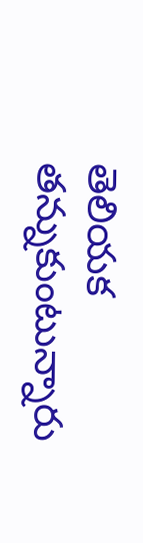తెలియక తన్నుకుంటున్నారు